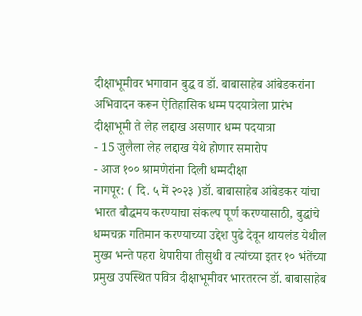दीक्षाभूमीवर भगावान बुद्ध व डॉ. बाबासाहेब आंबेडकरांना अभिवादन करून ऐतिहासिक धम्म पदयात्रेला प्रारंभ
दीक्षाभूमी ते लेह लद्दाख असणार धम्म पदयात्रा
- 15 जुलैला लेह लद्दाख येथे होणार समारोप
- आज १०० श्रामणेरांना दिली धम्मदीक्षा
नागपूर: ( दि. ५ में २०२३ )डॉ. बाबासाहेब आंबेडकर यांचा भारत बौद्धमय करण्याचा संकल्प पूर्ण करण्यासाठी, बुद्धांचे धम्मचक्र गतिमान करण्याच्या उद्देश पुढे देवून थायलंड येथील मुख्य भन्ते पहरा थेपारीया तीसुथी व त्यांच्या इतर १० भंतेंच्या प्रमुख उपस्थित पवित्र दीक्षाभूमीवर भारतरत्न डॉ. बाबासाहेब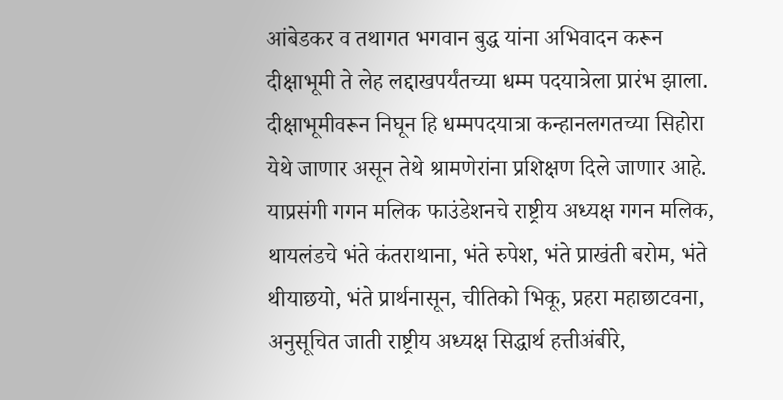आंबेडकर व तथागत भगवान बुद्ध यांना अभिवादन करून दीक्षाभूमी ते लेह लद्दाखपर्यंतच्या धम्म पदयात्रेला प्रारंभ झाला. दीक्षाभूमीवरून निघून हि धम्मपदयात्रा कन्हानलगतच्या सिहोरा येथे जाणार असून तेथे श्रामणेरांना प्रशिक्षण दिले जाणार आहे.
याप्रसंगी गगन मलिक फाउंडेशनचे राष्ट्रीय अध्यक्ष गगन मलिक, थायलंडचे भंते कंतराथाना, भंते रुपेश, भंते प्राखंती बरोम, भंते थीयाछयो, भंते प्रार्थनासून, चीतिको भिकू, प्रहरा महाछाटवना, अनुसूचित जाती राष्ट्रीय अध्यक्ष सिद्धार्थ हत्तीअंबीरे,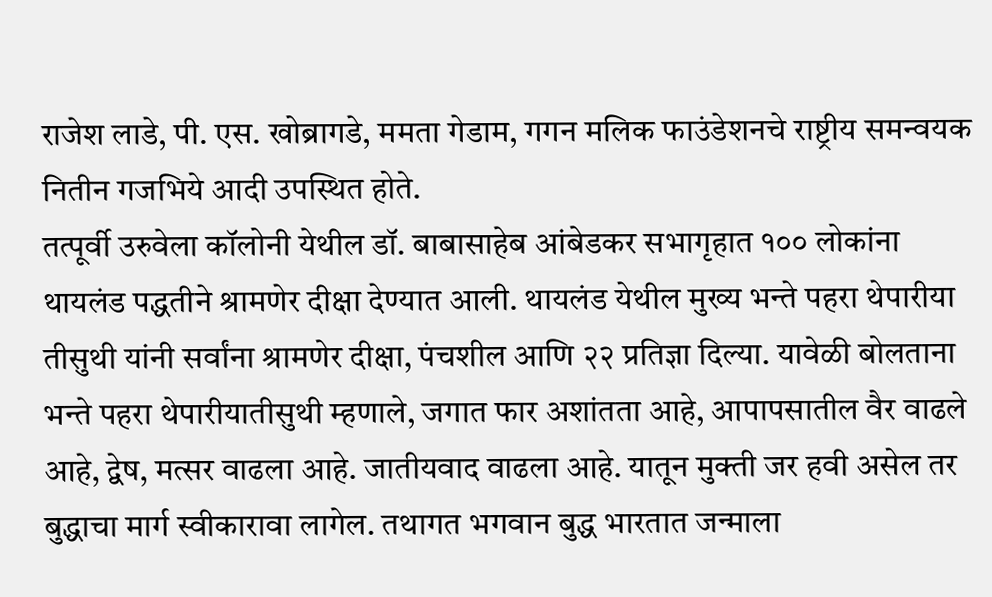राजेश लाडे, पी. एस. खोब्रागडे, ममता गेडाम, गगन मलिक फाउंडेशनचे राष्ट्रीय समन्वयक नितीन गजभिये आदी उपस्थित होते.
तत्पूर्वी उरुवेला कॉलोनी येथील डॉ. बाबासाहेब आंबेडकर सभागृहात १०० लोकांना थायलंड पद्धतीने श्रामणेर दीक्षा देण्यात आली. थायलंड येथील मुख्य भन्ते पहरा थेपारीया तीसुथी यांनी सर्वांना श्रामणेर दीक्षा, पंचशील आणि २२ प्रतिज्ञा दिल्या. यावेळी बोलताना भन्ते पहरा थेपारीयातीसुथी म्हणाले, जगात फार अशांतता आहे, आपापसातील वैर वाढले आहे, द्वेष, मत्सर वाढला आहे. जातीयवाद वाढला आहे. यातून मुक्ती जर हवी असेल तर बुद्धाचा मार्ग स्वीकारावा लागेल. तथागत भगवान बुद्ध भारतात जन्माला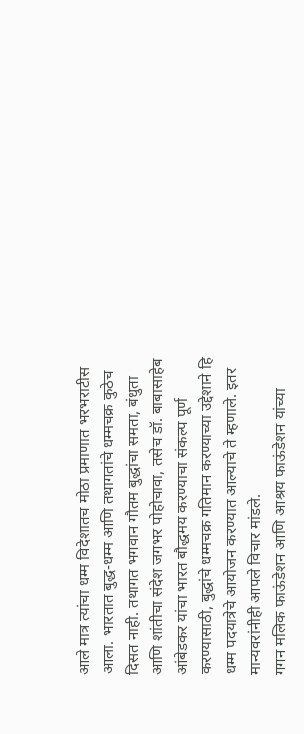आले मात्र त्यांचा धम्म विदेशातच मोठा प्रमाणात भरभराटीस आला. भारतात बुद्ध-धम्म आणि तथागतांचे धम्मचक्र कुठेच दिसत नाही. तथागत भगवान गौतम बुद्धांचा समता, बंधुता आणि शांतीचा संदेश जगभर पोहोचावा, तसेच डॉ. बाबासाहेब आंबेडकर यांचा भारत बौद्धमय करण्याचा संकल्प पूर्ण करण्यासाठी, बुद्धांचे धम्मचक्र गतिमान करण्याच्या उद्देशाने हि धम्म पदयात्रेचे आयोजन करण्यात आल्याचे ते म्हणाले. इतर मान्यवरांनीही आपले विचार मांडले.
गगन मलिक फाऊंडेशन आणि आश्रय फाऊंडेशन यांच्या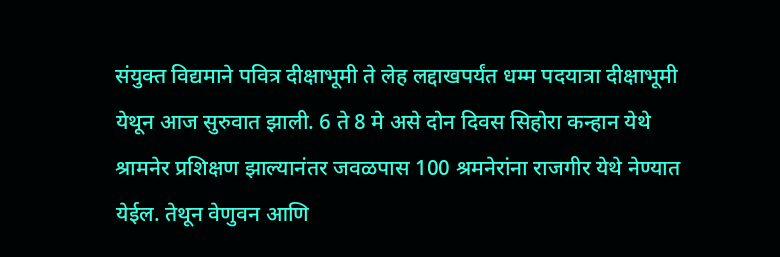संयुक्त विद्यमाने पवित्र दीक्षाभूमी ते लेह लद्दाखपर्यंत धम्म पदयात्रा दीक्षाभूमी येथून आज सुरुवात झाली. 6 ते 8 मे असे दोन दिवस सिहोरा कन्हान येथे श्रामनेर प्रशिक्षण झाल्यानंतर जवळपास 100 श्रमनेरांना राजगीर येथे नेण्यात येईल. तेथून वेणुवन आणि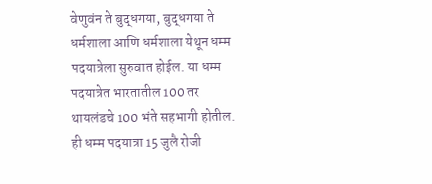वेणुवंन ते बुद्धगया, बुद्धगया ते धर्मशाला आणि धर्मशाला येथून धम्म पदयात्रेला सुरुवात होईल. या धम्म पदयात्रेत भारतातील 100 तर थायलंडचे 100 भंते सहभागी होतील. ही धम्म पदयात्रा 15 जुलै रोजी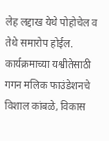लेह लद्दाख येथे पोहोचेल व तेथे समारोप होईल.
कार्यक्रमाच्या यश्वीतेसाठी गगन मलिक फाउंडेशनचे विशाल कांबळे, विकास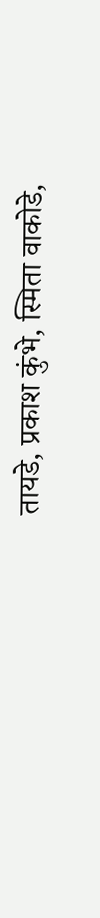तायडे, प्रकाश कुंभे, स्मिता वाकोडे,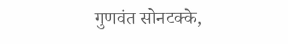गुणवंत सोनटक्के,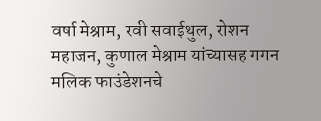वर्षा मेश्राम, रवी सवाईथुल, रोशन महाजन, कुणाल मेश्राम यांच्यासह गगन मलिक फाउंडेशनचे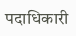पदाधिकारी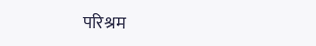परिश्रम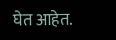घेत आहेत.